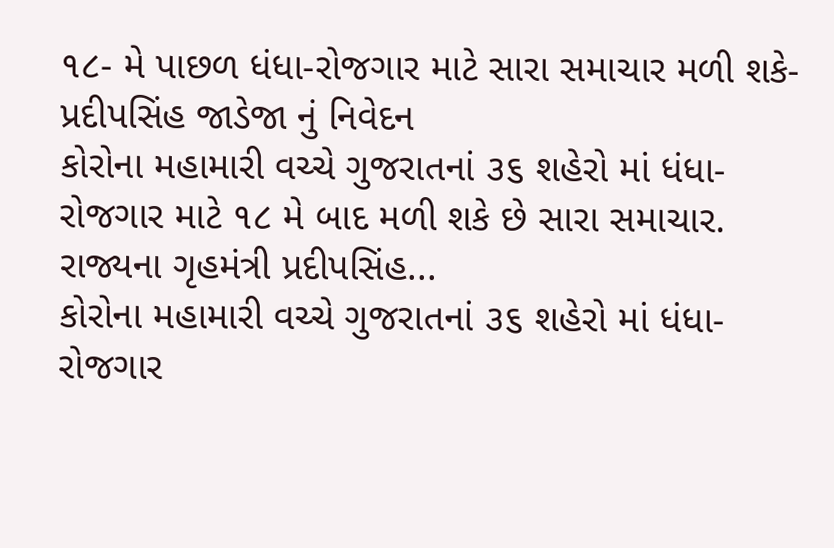૧૮- મે પાછળ ધંધા-રોજગાર માટે સારા સમાચાર મળી શકે- પ્રદીપસિંહ જાડેજા નું નિવેદન
કોરોના મહામારી વચ્ચે ગુજરાતનાં ૩૬ શહેરો માં ધંધા-રોજગાર માટે ૧૮ મે બાદ મળી શકે છે સારા સમાચાર. રાજ્યના ગૃહમંત્રી પ્રદીપસિંહ...
કોરોના મહામારી વચ્ચે ગુજરાતનાં ૩૬ શહેરો માં ધંધા-રોજગાર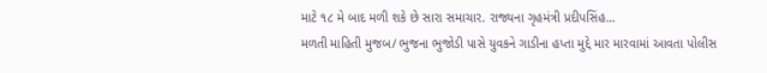માટે ૧૮ મે બાદ મળી શકે છે સારા સમાચાર. રાજ્યના ગૃહમંત્રી પ્રદીપસિંહ...
મળતી માહિતી મુજબ/ ભુજના ભુજોડી પાસે યુવકને ગાડીના હપ્તા મુદ્દે માર મારવામાં આવતા પોલીસ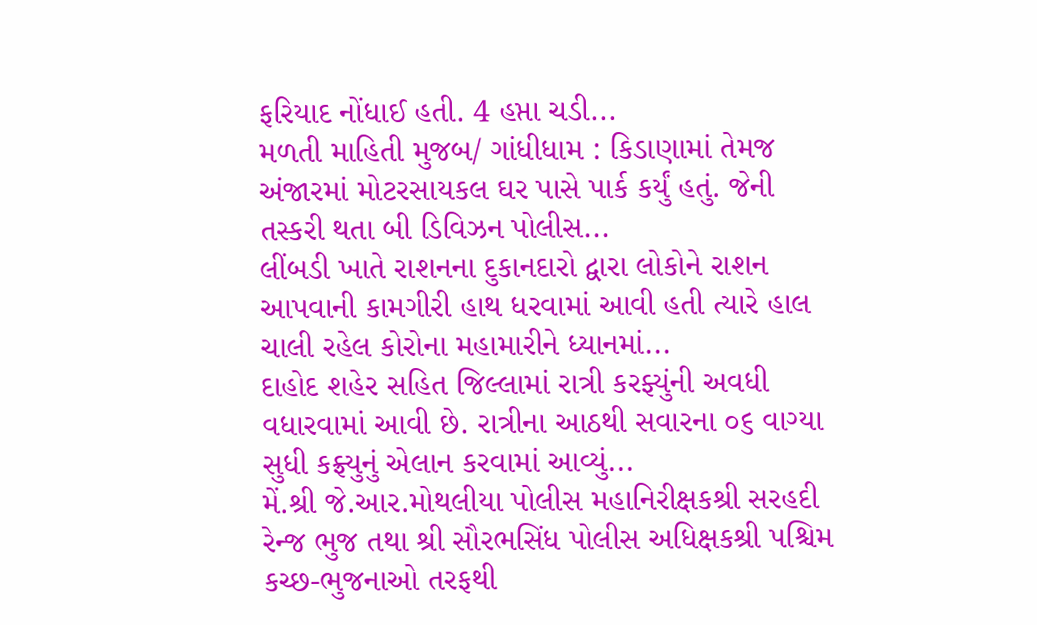ફરિયાદ નોંધાઈ હતી. 4 હપ્તા ચડી...
મળતી માહિતી મુજબ/ ગાંધીધામ : કિડાણામાં તેમજ અંજારમાં મોટરસાયકલ ઘર પાસે પાર્ક કર્યું હતું. જેની તસ્કરી થતા બી ડિવિઝન પોલીસ...
લીંબડી ખાતે રાશનના દુકાનદારો દ્વારા લોકોને રાશન આપવાની કામગીરી હાથ ધરવામાં આવી હતી ત્યારે હાલ ચાલી રહેલ કોરોના મહામારીને ધ્યાનમાં...
દાહોદ શહેર સહિત જિલ્લામાં રાત્રી કરફ્યુંની અવધી વધારવામાં આવી છે. રાત્રીના આઠથી સવારના ૦૬ વાગ્યા સુધી કફ્ર્યુનું એલાન કરવામાં આવ્યું...
મેં.શ્રી જે.આર.મોથલીયા પોલીસ મહાનિરીક્ષકશ્રી સરહદી રેન્જ ભુજ તથા શ્રી સૌરભસિંધ પોલીસ અધિક્ષકશ્રી પશ્ચિમ કચ્છ-ભુજનાઓ તરફથી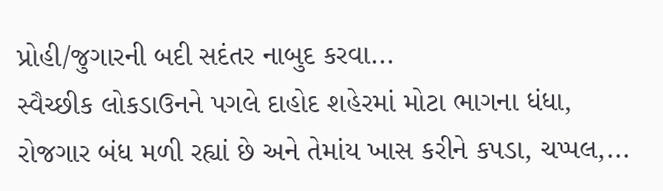પ્રોહી/જુગારની બદી સદંતર નાબુદ કરવા...
સ્વૈચ્છીક લોકડાઉનને પગલે દાહોદ શહેરમાં મોટા ભાગના ધંધા, રોજગાર બંધ મળી રહ્યાં છે અને તેમાંય ખાસ કરીને કપડા, ચપ્પલ,...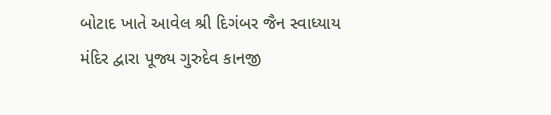બોટાદ ખાતે આવેલ શ્રી દિગંબર જૈન સ્વાધ્યાય મંદિર દ્વારા પૂજ્ય ગુરુદેવ કાનજી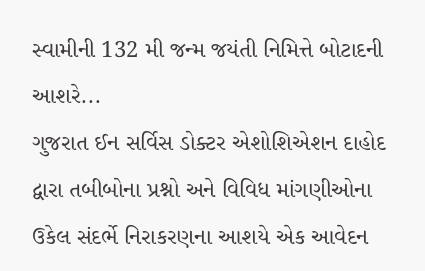સ્વામીની 132 મી જન્મ જયંતી નિમિત્તે બોટાદની આશરે...
ગુજરાત ઈન સર્વિસ ડોક્ટર એશોશિએશન દાહોદ દ્વારા તબીબોના પ્રશ્નો અને વિવિધ માંગણીઓના ઉકેલ સંદર્ભે નિરાકરણના આશયે એક આવેદન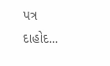પત્ર દાહોદ...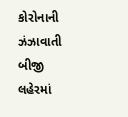કોરોનાની ઝંઝાવાતી બીજી લહેરમાં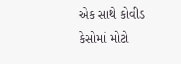એક સાથે કોવીડ કેસોમાં મોટો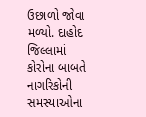ઉછાળો જોવા મળ્યો. દાહોદ જિલ્લામાં કોરોના બાબતે નાગરિકોની સમસ્યાઓના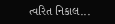ત્વરિત નિકાલ...